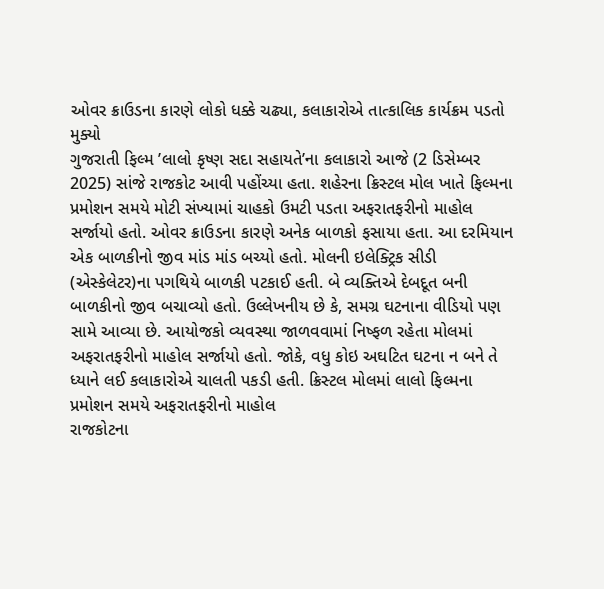ઓવર ક્રાઉડના કારણે લોકો ધક્કે ચઢ્યા, કલાકારોએ તાત્કાલિક કાર્યક્રમ પડતો મુક્યો
ગુજરાતી ફિલ્મ ’લાલો કૃષ્ણ સદા સહાયતે’ના કલાકારો આજે (2 ડિસેમ્બર 2025) સાંજે રાજકોટ આવી પહોંચ્યા હતા. શહેરના ક્રિસ્ટલ મોલ ખાતે ફિલ્મના પ્રમોશન સમયે મોટી સંખ્યામાં ચાહકો ઉમટી પડતા અફરાતફરીનો માહોલ સર્જાયો હતો. ઓવર ક્રાઉડના કારણે અનેક બાળકો ફસાયા હતા. આ દરમિયાન એક બાળકીનો જીવ માંડ માંડ બચ્યો હતો. મોલની ઇલેક્ટ્રિક સીડી (એસ્કેલેટર)ના પગથિયે બાળકી પટકાઈ હતી. બે વ્યક્તિએ દેબદૂત બની બાળકીનો જીવ બચાવ્યો હતો. ઉલ્લેખનીય છે કે, સમગ્ર ઘટનાના વીડિયો પણ સામે આવ્યા છે. આયોજકો વ્યવસ્થા જાળવવામાં નિષ્ફળ રહેતા મોલમાં અફરાતફરીનો માહોલ સર્જાયો હતો. જોકે, વધુ કોઇ અઘટિત ઘટના ન બને તે ધ્યાને લઈ કલાકારોએ ચાલતી પકડી હતી. ક્રિસ્ટલ મોલમાં લાલો ફિલ્મના પ્રમોશન સમયે અફરાતફરીનો માહોલ
રાજકોટના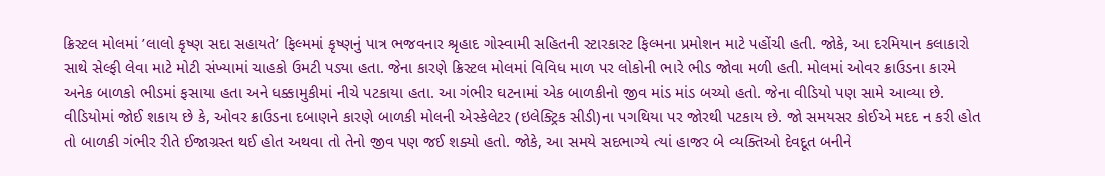ક્રિસ્ટલ મોલમાં ’લાલો કૃષ્ણ સદા સહાયતે’ ફિલ્મમાં કૃષ્ણનું પાત્ર ભજવનાર શ્રૃહાદ ગોસ્વામી સહિતની સ્ટારકાસ્ટ ફિલ્મના પ્રમોશન માટે પહોંચી હતી. જોકે, આ દરમિયાન કલાકારો સાથે સેલ્ફી લેવા માટે મોટી સંખ્યામાં ચાહકો ઉમટી પડ્યા હતા. જેના કારણે ક્રિસ્ટલ મોલમાં વિવિધ માળ પર લોકોની ભારે ભીડ જોવા મળી હતી. મોલમાં ઓવર ક્રાઉડના કારમે અનેક બાળકો ભીડમાં ફસાયા હતા અને ધક્કામુકીમાં નીચે પટકાયા હતા. આ ગંભીર ઘટનામાં એક બાળકીનો જીવ માંડ માંડ બચ્યો હતો. જેના વીડિયો પણ સામે આવ્યા છે.
વીડિયોમાં જોઈ શકાય છે કે, ઓવર ક્રાઉડના દબાણને કારણે બાળકી મોલની એસ્કેલેટર (ઇલેક્ટ્રિક સીડી)ના પગથિયા પર જોરથી પટકાય છે. જો સમયસર કોઈએ મદદ ન કરી હોત તો બાળકી ગંભીર રીતે ઈજાગ્રસ્ત થઈ હોત અથવા તો તેનો જીવ પણ જઈ શક્યો હતો. જોકે, આ સમયે સદભાગ્યે ત્યાં હાજર બે વ્યક્તિઓ દેવદૂત બનીને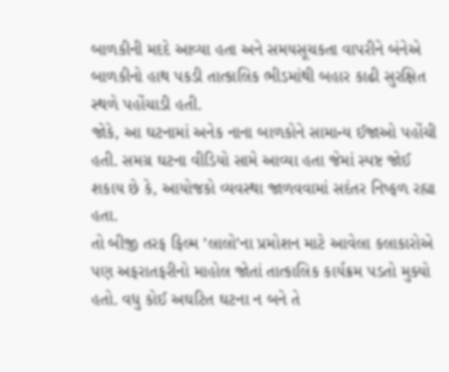બાળકીની મદદે આવ્યા હતા અને સમયસૂચકતા વાપરીને બંનેએ બાળકીનો હાથ પકડી તાત્કાલિક ભીડમાંથી બહાર કાઢી સુરક્ષિત સ્થળે પહોંચાડી હતી.
જોકે, આ ઘટનામાં અનેક નાના બાળકોને સામાન્ય ઈજાઓ પહોંચી હતી. સમગ્ર ઘટના વીડિયો સામે આવ્યા હતા જેમાં સ્પષ્ટ જોઈ શકાય છે કે, આયોજકો વ્યવસ્થા જાળવવામાં સદંતર નિષ્ફળ રહ્યા હતા.
તો બીજી તરફ ફિલ્મ ’લાલો’ના પ્રમોશન માટે આવેલા કલાકારોએ પણ અફરાતફરીનો માહોલ જોતાં તાત્કાલિક કાર્યક્રમ પડતો મુક્યો હતો. વધુ કોઈ અઘટિત ઘટના ન બને તે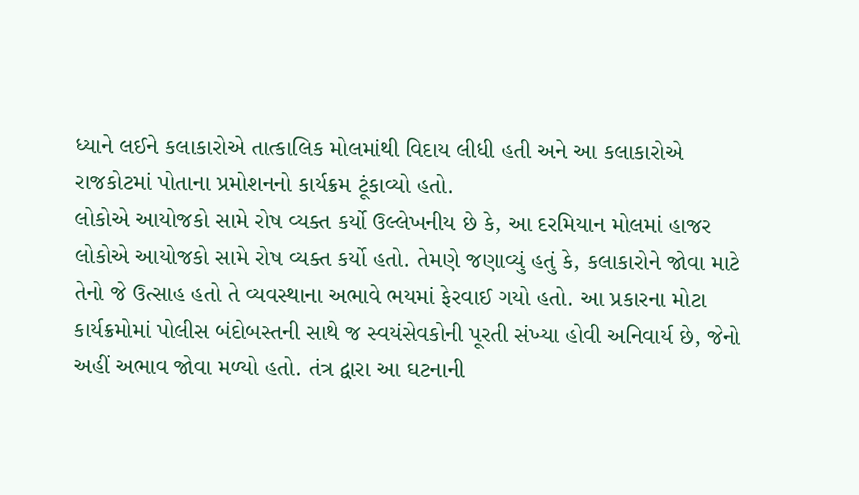ધ્યાને લઈને કલાકારોએ તાત્કાલિક મોલમાંથી વિદાય લીધી હતી અને આ કલાકારોએ રાજકોટમાં પોતાના પ્રમોશનનો કાર્યક્રમ ટૂંકાવ્યો હતો.
લોકોએ આયોજકો સામે રોષ વ્યક્ત કર્યો ઉલ્લેખનીય છે કે, આ દરમિયાન મોલમાં હાજર લોકોએ આયોજકો સામે રોષ વ્યક્ત કર્યો હતો. તેમણે જણાવ્યું હતું કે, કલાકારોને જોવા માટે તેનો જે ઉત્સાહ હતો તે વ્યવસ્થાના અભાવે ભયમાં ફેરવાઈ ગયો હતો. આ પ્રકારના મોટા કાર્યક્રમોમાં પોલીસ બંદોબસ્તની સાથે જ સ્વયંસેવકોની પૂરતી સંખ્યા હોવી અનિવાર્ય છે, જેનો અહીં અભાવ જોવા મળ્યો હતો. તંત્ર દ્વારા આ ઘટનાની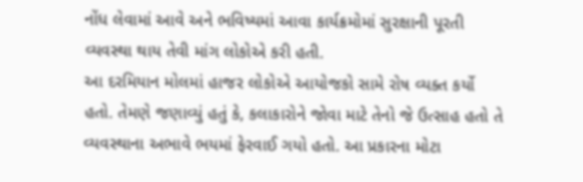નોંધ લેવામાં આવે અને ભવિષ્યમાં આવા કાર્યક્રમોમાં સુરક્ષાની પૂરતી વ્યવસ્થા થાય તેવી માંગ લોકોએ કરી હતી.
આ દરમિયાન મોલમાં હાજર લોકોએ આયોજકો સામે રોષ વ્યક્ત કર્યો હતો. તેમણે જણાવ્યું હતું કે, કલાકારોને જોવા માટે તેનો જે ઉત્સાહ હતો તે વ્યવસ્થાના અભાવે ભયમાં ફેરવાઈ ગયો હતો. આ પ્રકારના મોટા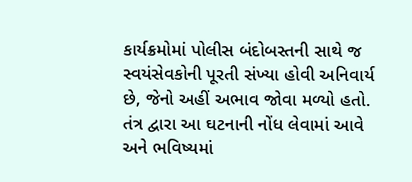કાર્યક્રમોમાં પોલીસ બંદોબસ્તની સાથે જ સ્વયંસેવકોની પૂરતી સંખ્યા હોવી અનિવાર્ય છે, જેનો અહીં અભાવ જોવા મળ્યો હતો. તંત્ર દ્વારા આ ઘટનાની નોંધ લેવામાં આવે અને ભવિષ્યમાં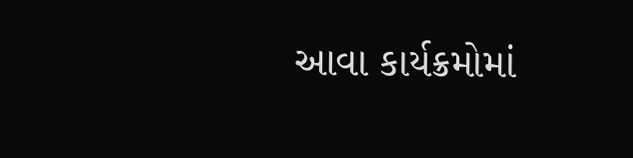આવા કાર્યક્રમોમાં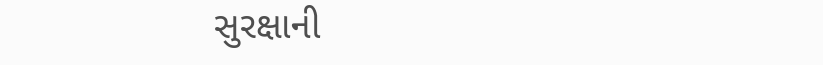સુરક્ષાની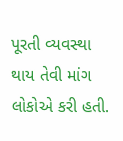પૂરતી વ્યવસ્થા થાય તેવી માંગ લોકોએ કરી હતી.